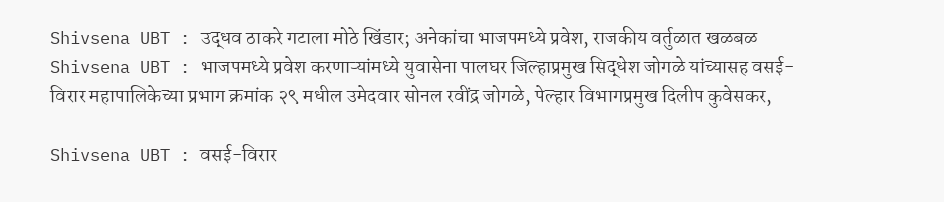Shivsena UBT : उद्धव ठाकरे गटाला मोठे खिंडार; अनेकांचा भाजपमध्ये प्रवेश, राजकीय वर्तुळात खळबळ
Shivsena UBT : भाजपमध्ये प्रवेश करणाऱ्यांमध्ये युवासेना पालघर जिल्हाप्रमुख सिद्धेश जोगळे यांच्यासह वसई-विरार महापालिकेच्या प्रभाग क्रमांक २९ मधील उमेदवार सोनल रवींद्र जोगळे, पेल्हार विभागप्रमुख दिलीप कुवेसकर,

Shivsena UBT : वसई-विरार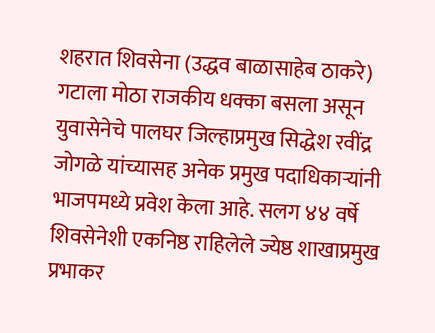शहरात शिवसेना (उद्धव बाळासाहेब ठाकरे) गटाला मोठा राजकीय धक्का बसला असून युवासेनेचे पालघर जिल्हाप्रमुख सिद्धेश रवींद्र जोगळे यांच्यासह अनेक प्रमुख पदाधिकाऱ्यांनी भाजपमध्ये प्रवेश केला आहे. सलग ४४ वर्षे शिवसेनेशी एकनिष्ठ राहिलेले ज्येष्ठ शाखाप्रमुख प्रभाकर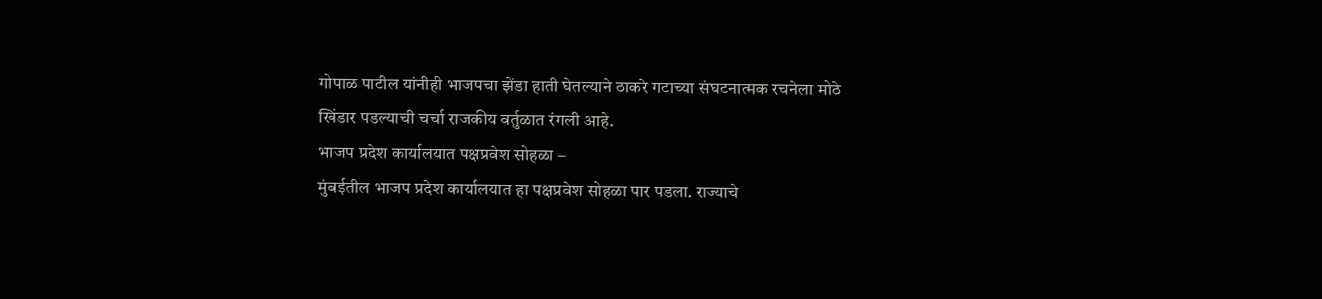गोपाळ पाटील यांनीही भाजपचा झेंडा हाती घेतल्याने ठाकरे गटाच्या संघटनात्मक रचनेला मोठे खिंडार पडल्याची चर्चा राजकीय वर्तुळात रंगली आहे.
भाजप प्रदेश कार्यालयात पक्षप्रवेश सोहळा –
मुंबईतील भाजप प्रदेश कार्यालयात हा पक्षप्रवेश सोहळा पार पडला. राज्याचे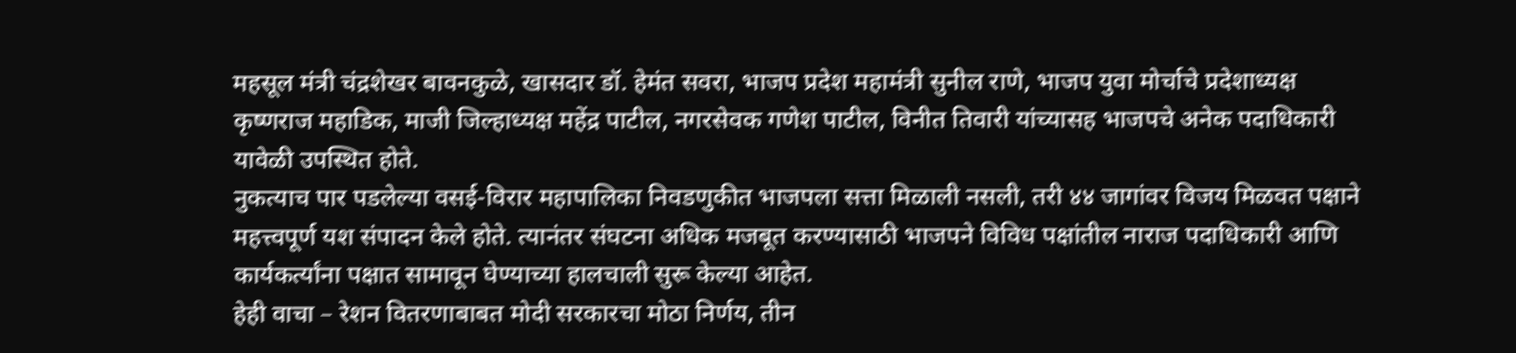महसूल मंत्री चंद्रशेखर बावनकुळे, खासदार डॉ. हेमंत सवरा, भाजप प्रदेश महामंत्री सुनील राणे, भाजप युवा मोर्चाचे प्रदेशाध्यक्ष कृष्णराज महाडिक, माजी जिल्हाध्यक्ष महेंद्र पाटील, नगरसेवक गणेश पाटील, विनीत तिवारी यांच्यासह भाजपचे अनेक पदाधिकारी यावेळी उपस्थित होते.
नुकत्याच पार पडलेल्या वसई-विरार महापालिका निवडणुकीत भाजपला सत्ता मिळाली नसली, तरी ४४ जागांवर विजय मिळवत पक्षाने महत्त्वपूर्ण यश संपादन केले होते. त्यानंतर संघटना अधिक मजबूत करण्यासाठी भाजपने विविध पक्षांतील नाराज पदाधिकारी आणि कार्यकर्त्यांना पक्षात सामावून घेण्याच्या हालचाली सुरू केल्या आहेत.
हेही वाचा – रेशन वितरणाबाबत मोदी सरकारचा मोठा निर्णय, तीन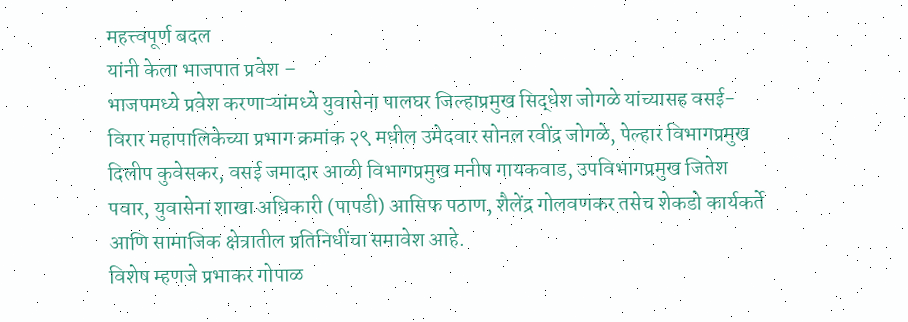महत्त्वपूर्ण बदल
यांनी केला भाजपात प्रवेश –
भाजपमध्ये प्रवेश करणाऱ्यांमध्ये युवासेना पालघर जिल्हाप्रमुख सिद्धेश जोगळे यांच्यासह वसई-विरार महापालिकेच्या प्रभाग क्रमांक २९ मधील उमेदवार सोनल रवींद्र जोगळे, पेल्हार विभागप्रमुख दिलीप कुवेसकर, वसई जमादार आळी विभागप्रमुख मनीष गायकवाड, उपविभागप्रमुख जितेश पवार, युवासेना शाखा अधिकारी (पापडी) आसिफ पठाण, शैलेंद्र गोलवणकर तसेच शेकडो कार्यकर्ते आणि सामाजिक क्षेत्रातील प्रतिनिधींचा समावेश आहे.
विशेष म्हणजे प्रभाकर गोपाळ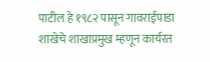पाटील हे १९८२ पासून गावराईपाडा शाखेचे शाखाप्रमुख म्हणून कार्यरत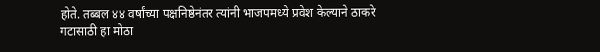होते. तब्बल ४४ वर्षांच्या पक्षनिष्ठेनंतर त्यांनी भाजपमध्ये प्रवेश केल्याने ठाकरे गटासाठी हा मोठा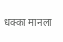धक्का मानला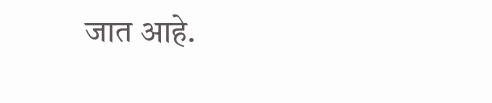जात आहे.